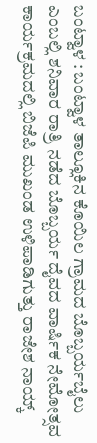ಬಂಟ್ವಾಳ : ಬಂಟ್ವಾಳ ತಾಲ್ಲೂಕಿನ ಕೊಯಿಲ ಗ್ರಾಮದ ಬೊಬ್ಬರ್ಯಬೈಲು ಎಂಬಲ್ಲಿ ಶನಿವಾರ ರಾತ್ರಿ ನಡೆದ ಬೊಬ್ಬರ್ಯ ದೈವದ ವಾರ್ಷಿಕ ನೇಮೋತ್ಸವ ಕಾರ್ಯಕ್ರಮದಲ್ಲಿ ಬಿಜೆಪಿ ಮುಖಂಡ ಉಳಿಪಾಡಿಗುತ್ತು ರಾಜೇಶ ನಾಯ್ಕ್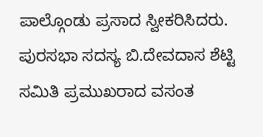ಪಾಲ್ಗೊಂಡು ಪ್ರಸಾದ ಸ್ವೀಕರಿಸಿದರು.
ಪುರಸಭಾ ಸದಸ್ಯ ಬಿ.ದೇವದಾಸ ಶೆಟ್ಟಿ ಸಮಿತಿ ಪ್ರಮುಖರಾದ ವಸಂತ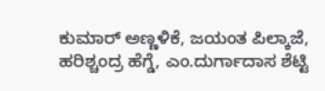ಕುಮಾರ್ ಅಣ್ಣಳಿಕೆ, ಜಯಂತ ಪಿಲ್ಕಾಜೆ, ಹರಿಶ್ಚಂದ್ರ ಹೆಗ್ಡೆ, ಎಂ.ದುರ್ಗಾದಾಸ ಶೆಟ್ಟಿ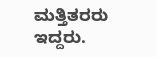ಮತ್ತಿತರರು ಇದ್ದರು.